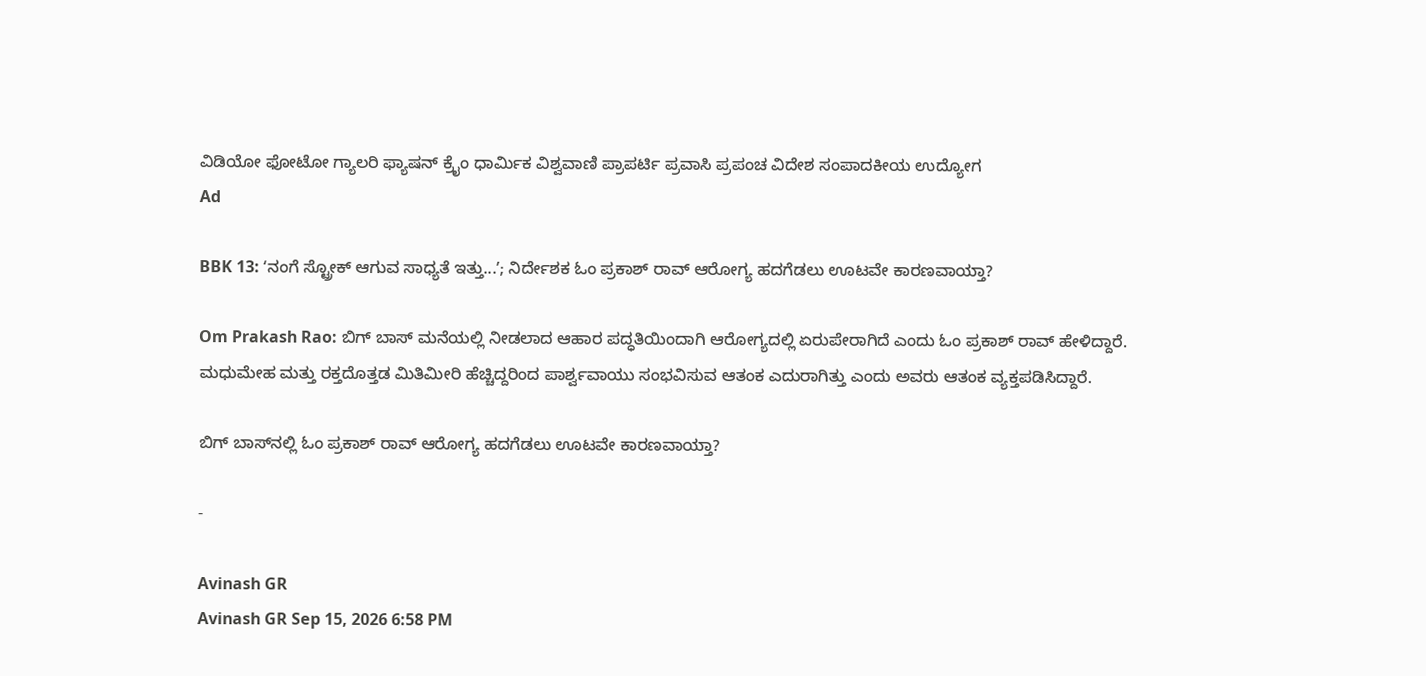ವಿಡಿಯೋ ಫೋಟೋ ಗ್ಯಾಲರಿ ಫ್ಯಾಷನ್ ಕ್ರೈಂ ಧಾರ್ಮಿಕ ವಿಶ್ವವಾಣಿ ಪ್ರಾಪರ್ಟಿ ಪ್ರವಾಸಿ ಪ್ರಪಂಚ ವಿದೇಶ ಸಂಪಾದಕೀಯ ಉದ್ಯೋಗ
Ad

BBK 13: ʻನಂಗೆ ಸ್ಟ್ರೋಕ್‌ ಆಗುವ ಸಾಧ್ಯತೆ ಇತ್ತು...ʼ; ನಿರ್ದೇಶಕ ಓಂ ಪ್ರಕಾಶ್ ರಾವ್ ಆರೋಗ್ಯ ಹದಗೆಡಲು ಊಟವೇ ಕಾರಣವಾಯ್ತಾ?

Om Prakash Rao: ಬಿಗ್ ಬಾಸ್ ಮನೆಯಲ್ಲಿ ನೀಡಲಾದ ಆಹಾರ ಪದ್ಧತಿಯಿಂದಾಗಿ ಆರೋಗ್ಯದಲ್ಲಿ ಏರುಪೇರಾಗಿದೆ ಎಂದು ಓಂ ಪ್ರಕಾಶ್‌ ರಾವ್‌ ಹೇಳಿದ್ದಾರೆ. ಮಧುಮೇಹ ಮತ್ತು ರಕ್ತದೊತ್ತಡ ಮಿತಿಮೀರಿ ಹೆಚ್ಚಿದ್ದರಿಂದ ಪಾರ್ಶ್ವವಾಯು ಸಂಭವಿಸುವ ಆತಂಕ ಎದುರಾಗಿತ್ತು ಎಂದು ಅವರು ಆತಂಕ ವ್ಯಕ್ತಪಡಿಸಿದ್ದಾರೆ.

ಬಿಗ್‌ ಬಾಸ್‌ನಲ್ಲಿ ಓಂ ಪ್ರಕಾಶ್ ರಾವ್ ಆರೋಗ್ಯ ಹದಗೆಡಲು ಊಟವೇ ಕಾರಣವಾಯ್ತಾ?

-

Avinash GR
Avinash GR Sep 15, 2026 6:58 PM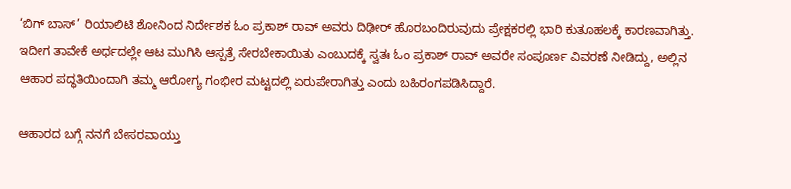‘ಬಿಗ್ ಬಾಸ್’ ರಿಯಾಲಿಟಿ ಶೋನಿಂದ ನಿರ್ದೇಶಕ ಓಂ ಪ್ರಕಾಶ್ ರಾವ್ ಅವರು ದಿಢೀರ್ ಹೊರಬಂದಿರುವುದು ಪ್ರೇಕ್ಷಕರಲ್ಲಿ ಭಾರಿ ಕುತೂಹಲಕ್ಕೆ ಕಾರಣವಾಗಿತ್ತು. ಇದೀಗ ತಾವೇಕೆ ಅರ್ಧದಲ್ಲೇ ಆಟ ಮುಗಿಸಿ ಆಸ್ಪತ್ರೆ ಸೇರಬೇಕಾಯಿತು ಎಂಬುದಕ್ಕೆ ಸ್ವತಃ ಓಂ ಪ್ರಕಾಶ್ ರಾವ್ ಅವರೇ ಸಂಪೂರ್ಣ ವಿವರಣೆ ನೀಡಿದ್ದು, ಅಲ್ಲಿನ ಆಹಾರ ಪದ್ಧತಿಯಿಂದಾಗಿ ತಮ್ಮ ಆರೋಗ್ಯ ಗಂಭೀರ ಮಟ್ಟದಲ್ಲಿ ಏರುಪೇರಾಗಿತ್ತು ಎಂದು ಬಹಿರಂಗಪಡಿಸಿದ್ದಾರೆ.

ಆಹಾರದ ಬಗ್ಗೆ ನನಗೆ ಬೇಸರವಾಯ್ತು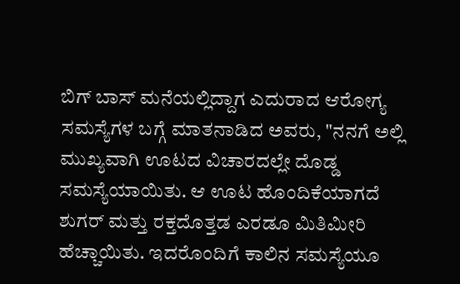ಬಿಗ್ ಬಾಸ್ ಮನೆಯಲ್ಲಿದ್ದಾಗ ಎದುರಾದ ಆರೋಗ್ಯ ಸಮಸ್ಯೆಗಳ ಬಗ್ಗೆ ಮಾತನಾಡಿದ ಅವರು, "ನನಗೆ ಅಲ್ಲಿ ಮುಖ್ಯವಾಗಿ ಊಟದ ವಿಚಾರದಲ್ಲೇ ದೊಡ್ಡ ಸಮಸ್ಯೆಯಾಯಿತು. ಆ ಊಟ ಹೊಂದಿಕೆಯಾಗದೆ ಶುಗರ್ ಮತ್ತು ರಕ್ತದೊತ್ತಡ ಎರಡೂ ಮಿತಿಮೀರಿ ಹೆಚ್ಚಾಯಿತು. ಇದರೊಂದಿಗೆ ಕಾಲಿನ ಸಮಸ್ಯೆಯೂ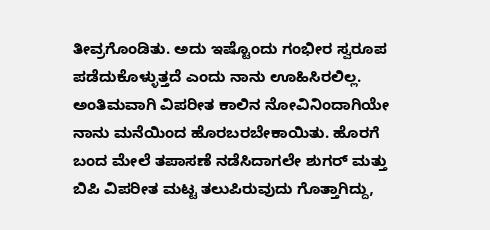ತೀವ್ರಗೊಂಡಿತು. ಅದು ಇಷ್ಟೊಂದು ಗಂಭೀರ ಸ್ವರೂಪ ಪಡೆದುಕೊಳ್ಳುತ್ತದೆ ಎಂದು ನಾನು ಊಹಿಸಿರಲಿಲ್ಲ. ಅಂತಿಮವಾಗಿ ವಿಪರೀತ ಕಾಲಿನ ನೋವಿನಿಂದಾಗಿಯೇ ನಾನು ಮನೆಯಿಂದ ಹೊರಬರಬೇಕಾಯಿತು. ಹೊರಗೆ ಬಂದ ಮೇಲೆ ತಪಾಸಣೆ ನಡೆಸಿದಾಗಲೇ ಶುಗರ್ ಮತ್ತು ಬಿಪಿ ವಿಪರೀತ ಮಟ್ಟ ತಲುಪಿರುವುದು ಗೊತ್ತಾಗಿದ್ದು,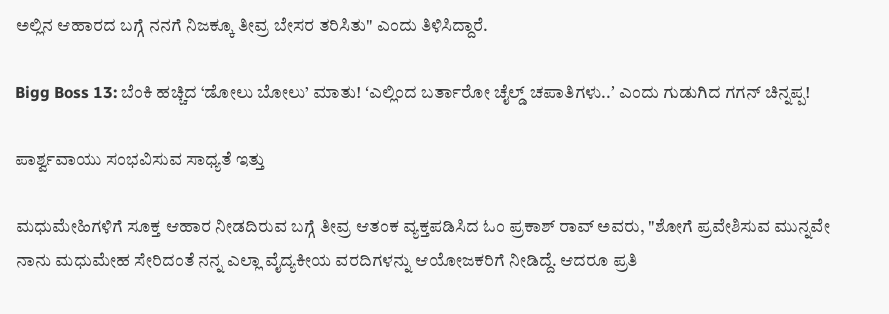ಅಲ್ಲಿನ ಆಹಾರದ ಬಗ್ಗೆ ನನಗೆ ನಿಜಕ್ಕೂ ತೀವ್ರ ಬೇಸರ ತರಿಸಿತು" ಎಂದು ತಿಳಿಸಿದ್ದಾರೆ.

Bigg Boss 13: ಬೆಂಕಿ ಹಚ್ಚಿದ ‘ಡೋಲು ಬೋಲು’ ಮಾತು! ʻಎಲ್ಲಿಂದ ಬರ್ತಾರೋ ಚೈಲ್ಡ್‌ ಚಪಾತಿಗಳು..ʼ ಎಂದು ಗುಡುಗಿದ ಗಗನ್‌ ಚಿನ್ನಪ್ಪ!

ಪಾರ್ಶ್ವವಾಯು ಸಂಭವಿಸುವ ಸಾಧ್ಯತೆ ಇತ್ತು

ಮಧುಮೇಹಿಗಳಿಗೆ ಸೂಕ್ತ ಆಹಾರ ನೀಡದಿರುವ ಬಗ್ಗೆ ತೀವ್ರ ಆತಂಕ ವ್ಯಕ್ತಪಡಿಸಿದ ಓಂ ಪ್ರಕಾಶ್‌ ರಾವ್‌ ಅವರು, "ಶೋಗೆ ಪ್ರವೇಶಿಸುವ ಮುನ್ನವೇ ನಾನು ಮಧುಮೇಹ ಸೇರಿದಂತೆ ನನ್ನ ಎಲ್ಲಾ ವೈದ್ಯಕೀಯ ವರದಿಗಳನ್ನು ಆಯೋಜಕರಿಗೆ ನೀಡಿದ್ದೆ. ಆದರೂ ಪ್ರತಿ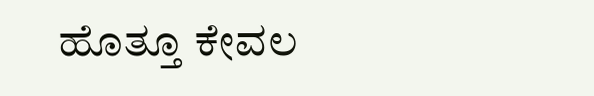ಹೊತ್ತೂ ಕೇವಲ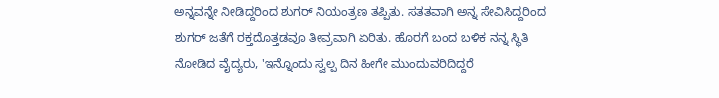ಅನ್ನವನ್ನೇ ನೀಡಿದ್ದರಿಂದ ಶುಗರ್ ನಿಯಂತ್ರಣ ತಪ್ಪಿತು. ಸತತವಾಗಿ ಅನ್ನ ಸೇವಿಸಿದ್ದರಿಂದ ಶುಗರ್ ಜತೆಗೆ ರಕ್ತದೊತ್ತಡವೂ ತೀವ್ರವಾಗಿ ಏರಿತು. ಹೊರಗೆ ಬಂದ ಬಳಿಕ ನನ್ನ ಸ್ಥಿತಿ ನೋಡಿದ ವೈದ್ಯರು, 'ಇನ್ನೊಂದು ಸ್ವಲ್ಪ ದಿನ ಹೀಗೇ ಮುಂದುವರಿದಿದ್ದರೆ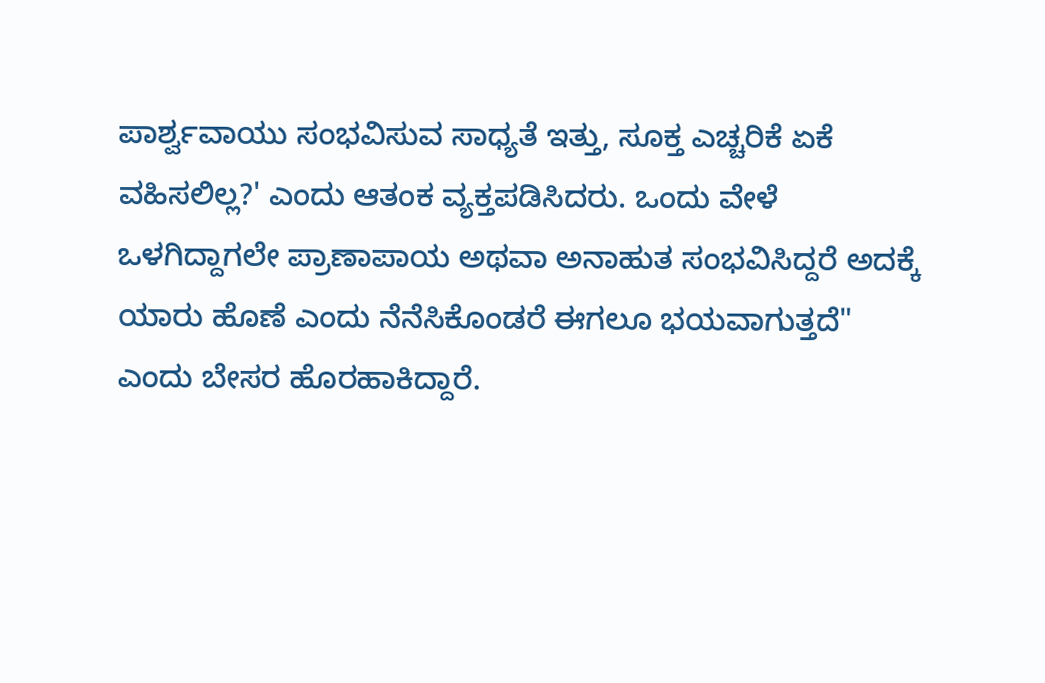ಪಾರ್ಶ್ವವಾಯು ಸಂಭವಿಸುವ ಸಾಧ್ಯತೆ ಇತ್ತು, ಸೂಕ್ತ ಎಚ್ಚರಿಕೆ ಏಕೆ ವಹಿಸಲಿಲ್ಲ?' ಎಂದು ಆತಂಕ ವ್ಯಕ್ತಪಡಿಸಿದರು. ಒಂದು ವೇಳೆ ಒಳಗಿದ್ದಾಗಲೇ ಪ್ರಾಣಾಪಾಯ ಅಥವಾ ಅನಾಹುತ ಸಂಭವಿಸಿದ್ದರೆ ಅದಕ್ಕೆ ಯಾರು ಹೊಣೆ ಎಂದು ನೆನೆಸಿಕೊಂಡರೆ ಈಗಲೂ ಭಯವಾಗುತ್ತದೆ" ಎಂದು ಬೇಸರ ಹೊರಹಾಕಿದ್ದಾರೆ.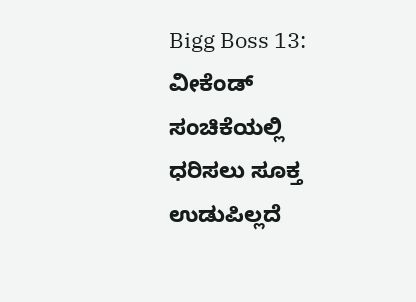Bigg Boss 13: ವೀಕೆಂಡ್‌ ಸಂಚಿಕೆಯಲ್ಲಿ ಧರಿಸಲು ಸೂಕ್ತ ಉಡುಪಿಲ್ಲದೆ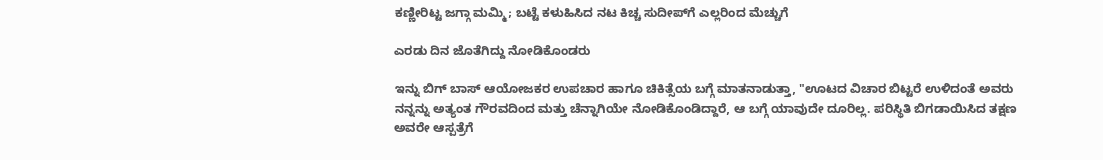ಕಣ್ಣೀರಿಟ್ಟ ಜಗ್ಗಾ ಮಮ್ಮಿ; ಬಟ್ಟೆ ಕಳುಹಿಸಿದ ನಟ ಕಿಚ್ಚ ಸುದೀಪ್‌ಗೆ ಎಲ್ಲರಿಂದ ಮೆಚ್ಚುಗೆ

ಎರಡು ದಿನ ಜೊತೆಗಿದ್ದು ನೋಡಿಕೊಂಡರು

ಇನ್ನು ಬಿಗ್ ಬಾಸ್ ಆಯೋಜಕರ ಉಪಚಾರ ಹಾಗೂ ಚಿಕಿತ್ಸೆಯ ಬಗ್ಗೆ ಮಾತನಾಡುತ್ತಾ, "ಊಟದ ವಿಚಾರ ಬಿಟ್ಟರೆ ಉಳಿದಂತೆ ಅವರು ನನ್ನನ್ನು ಅತ್ಯಂತ ಗೌರವದಿಂದ ಮತ್ತು ಚೆನ್ನಾಗಿಯೇ ನೋಡಿಕೊಂಡಿದ್ದಾರೆ, ಆ ಬಗ್ಗೆ ಯಾವುದೇ ದೂರಿಲ್ಲ. ಪರಿಸ್ಥಿತಿ ಬಿಗಡಾಯಿಸಿದ ತಕ್ಷಣ ಅವರೇ ಆಸ್ಪತ್ರೆಗೆ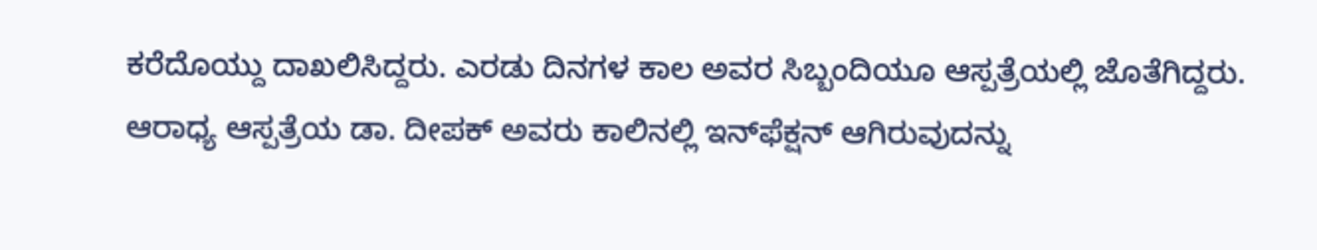ಕರೆದೊಯ್ದು ದಾಖಲಿಸಿದ್ದರು. ಎರಡು ದಿನಗಳ ಕಾಲ ಅವರ ಸಿಬ್ಬಂದಿಯೂ ಆಸ್ಪತ್ರೆಯಲ್ಲಿ ಜೊತೆಗಿದ್ದರು. ಆರಾಧ್ಯ ಆಸ್ಪತ್ರೆಯ ಡಾ. ದೀಪಕ್ ಅವರು ಕಾಲಿನಲ್ಲಿ ಇನ್‌ಫೆಕ್ಷನ್ ಆಗಿರುವುದನ್ನು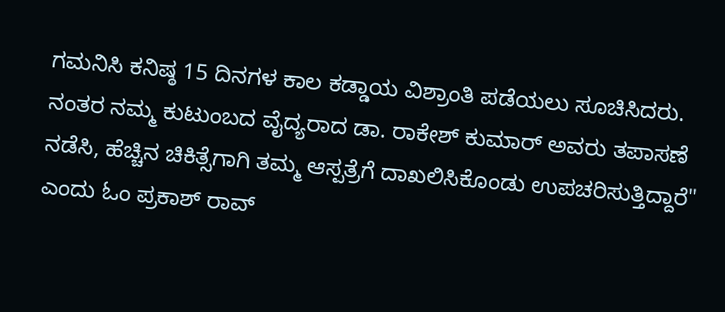ಗಮನಿಸಿ ಕನಿಷ್ಠ 15 ದಿನಗಳ ಕಾಲ ಕಡ್ಡಾಯ ವಿಶ್ರಾಂತಿ ಪಡೆಯಲು ಸೂಚಿಸಿದರು. ನಂತರ ನಮ್ಮ ಕುಟುಂಬದ ವೈದ್ಯರಾದ ಡಾ. ರಾಕೇಶ್ ಕುಮಾರ್ ಅವರು ತಪಾಸಣೆ ನಡೆಸಿ, ಹೆಚ್ಚಿನ ಚಿಕಿತ್ಸೆಗಾಗಿ ತಮ್ಮ ಆಸ್ಪತ್ರೆಗೆ ದಾಖಲಿಸಿಕೊಂಡು ಉಪಚರಿಸುತ್ತಿದ್ದಾರೆ" ಎಂದು ಓಂ ಪ್ರಕಾಶ್ ರಾವ್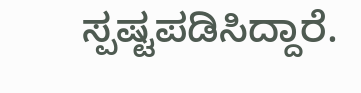ಸ್ಪಷ್ಟಪಡಿಸಿದ್ದಾರೆ.